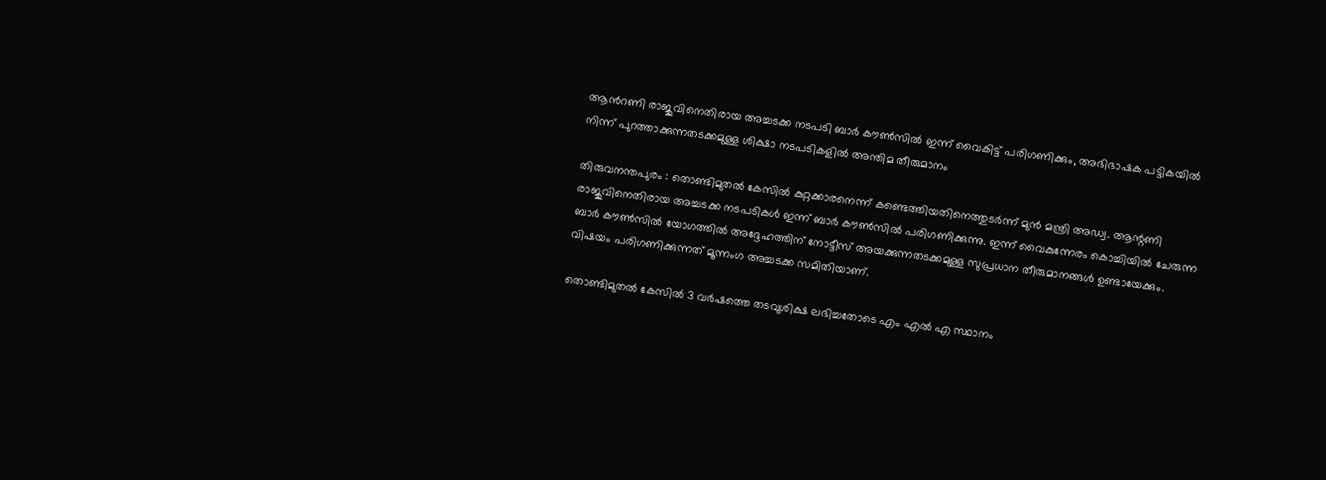ആന്‍റണി രാജുവിനെതിരായ അച്ചടക്ക നടപടി ബാർ കൗൺസിൽ ഇന്ന് വൈകിട്ട് പരിഗണിക്കും, അഭിഭാഷക പട്ടികയിൽ നിന്ന് പുറത്താക്കുന്നതടക്കമുള്ള ശിക്ഷാ നടപടികളിൽ അന്തിമ തീരുമാനം

തിരുവനന്തപുരം : തൊണ്ടിമുതൽ കേസിൽ കുറ്റക്കാരനെന്ന് കണ്ടെത്തിയതിനെത്തുടർന്ന് മുൻ മന്ത്രി അഡ്വ. ആന്റണി രാജുവിനെതിരായ അച്ചടക്ക നടപടികൾ ഇന്ന് ബാർ കൗൺസിൽ പരിഗണിക്കുന്നു. ഇന്ന് വൈകുന്നേരം കൊച്ചിയിൽ ചേരുന്ന ബാർ കൗൺസിൽ യോഗത്തിൽ അദ്ദേഹത്തിന് നോട്ടീസ് അയക്കുന്നതടക്കമുള്ള സുപ്രധാന തീരുമാനങ്ങൾ ഉണ്ടായേക്കും. വിഷയം പരിഗണിക്കുന്നത് മൂന്നംഗ അച്ചടക്ക സമിതിയാണ്.

തൊണ്ടിമുതൽ കേസിൽ 3 വർഷത്തെ തടവുശിക്ഷ ലഭിച്ചതോടെ എം എൽ എ സ്ഥാനം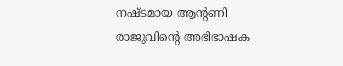നഷ്ടമായ ആന്‍റണി രാജുവിന്‍റെ അഭിഭാഷക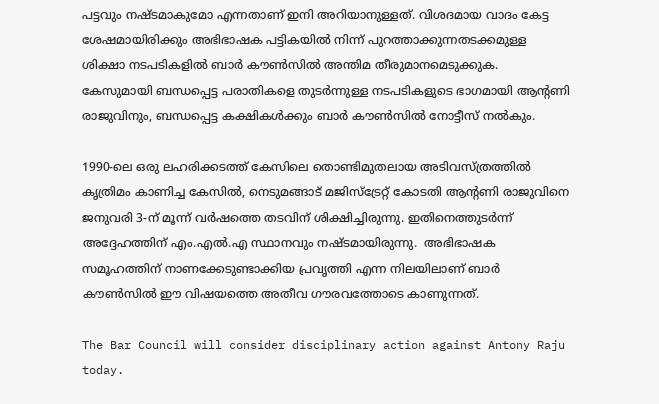പട്ടവും നഷ്ടമാകുമോ എന്നതാണ് ഇനി അറിയാനുള്ളത്. വിശദമായ വാദം കേട്ട ശേഷമായിരിക്കും അഭിഭാഷക പട്ടികയിൽ നിന്ന് പുറത്താക്കുന്നതടക്കമുള്ള ശിക്ഷാ നടപടികളിൽ ബാർ കൗൺസിൽ അന്തിമ തീരുമാനമെടുക്കുക. കേസുമായി ബന്ധപ്പെട്ട പരാതികളെ തുട‍ർന്നുള്ള നടപടികളുടെ ഭാഗമായി ആന്‍റണി രാജുവിനും, ബന്ധപ്പെട്ട കക്ഷികൾക്കും ബാർ കൗൺസിൽ നോട്ടീസ് നൽകും.

1990-ലെ ഒരു ലഹരിക്കടത്ത് കേസിലെ തൊണ്ടിമുതലായ അടിവസ്ത്രത്തിൽ കൃത്രിമം കാണിച്ച കേസിൽ, നെടുമങ്ങാട് മജിസ്‌ട്രേറ്റ് കോടതി ആന്റണി രാജുവിനെ ജനുവരി 3-ന് മൂന്ന് വർഷത്തെ തടവിന് ശിക്ഷിച്ചിരുന്നു. ഇതിനെത്തുടർന്ന് അദ്ദേഹത്തിന് എം.എൽ.എ സ്ഥാനവും നഷ്ടമായിരുന്നു.  അഭിഭാഷക സമൂഹത്തിന് നാണക്കേടുണ്ടാക്കിയ പ്രവൃത്തി എന്ന നിലയിലാണ് ബാർ കൗൺസിൽ ഈ വിഷയത്തെ അതീവ ഗൗരവത്തോടെ കാണുന്നത്.

The Bar Council will consider disciplinary action against Antony Raju today.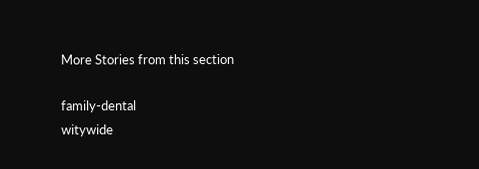More Stories from this section

family-dental
witywide